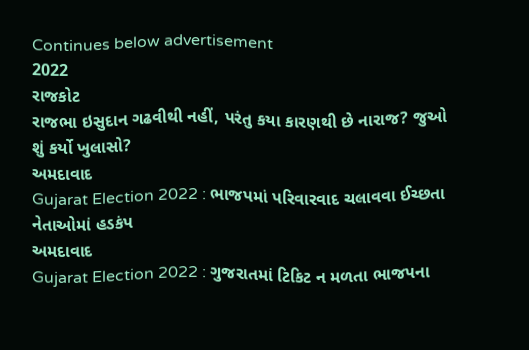Continues below advertisement
2022
રાજકોટ
રાજભા ઇસુદાન ગઢવીથી નહીં, પરંતુ કયા કારણથી છે નારાજ? જુઓ શું કર્યો ખુલાસો?
અમદાવાદ
Gujarat Election 2022 : ભાજપમાં પરિવારવાદ ચલાવવા ઈચ્છતા નેતાઓમાં હડકંપ
અમદાવાદ
Gujarat Election 2022 : ગુજરાતમાં ટિકિટ ન મળતા ભાજપના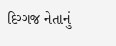દિગ્ગજ નેતાનું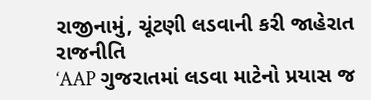રાજીનામું, ચૂંટણી લડવાની કરી જાહેરાત
રાજનીતિ
‘AAP ગુજરાતમાં લડવા માટેનો પ્રયાસ જ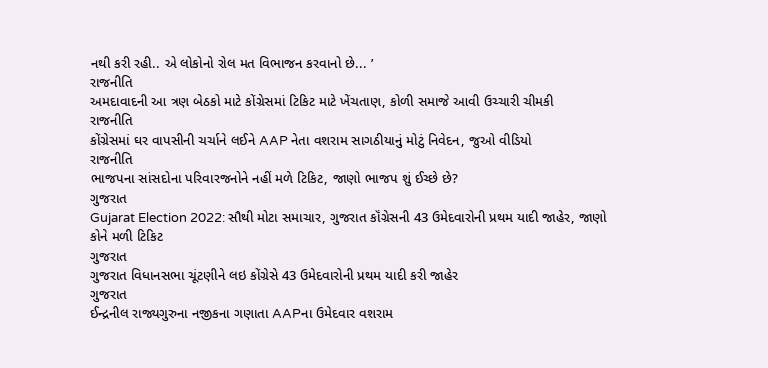નથી કરી રહી.. એ લોકોનો રોલ મત વિભાજન કરવાનો છે... ’
રાજનીતિ
અમદાવાદની આ ત્રણ બેઠકો માટે કોંગ્રેસમાં ટિકિટ માટે ખેંચતાણ, કોળી સમાજે આવી ઉચ્ચારી ચીમકી
રાજનીતિ
કોંગ્રેસમાં ઘર વાપસીની ચર્ચાને લઈને AAP નેતા વશરામ સાગઠીયાનું મોટું નિવેદન, જુઓ વીડિયો
રાજનીતિ
ભાજપના સાંસદોના પરિવારજનોને નહીં મળે ટિકિટ, જાણો ભાજપ શું ઈચ્છે છે?
ગુજરાત
Gujarat Election 2022: સૌથી મોટા સમાચાર, ગુજરાત કૉંગ્રેસની 43 ઉમેદવારોની પ્રથમ યાદી જાહેર, જાણો કોને મળી ટિકિટ
ગુજરાત
ગુજરાત વિધાનસભા ચૂંટણીને લઇ કોંગ્રેસે 43 ઉમેદવારોની પ્રથમ યાદી કરી જાહેર
ગુજરાત
ઈન્દ્રનીલ રાજ્યગુરુના નજીકના ગણાતા AAPના ઉમેદવાર વશરામ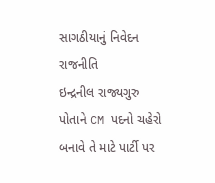સાગઠીયાનું નિવેદન
રાજનીતિ
ઇન્દ્રનીલ રાજ્યગુરુ પોતાને CM પદનો ચહેરો બનાવે તે માટે પાર્ટી પર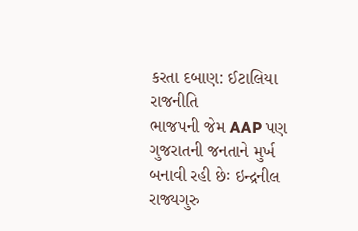કરતા દબાણ: ઈટાલિયા
રાજનીતિ
ભાજપની જેમ AAP પણ ગુજરાતની જનતાને મુર્ખ બનાવી રહી છેઃ ઇન્દ્રનીલ રાજ્યગુરુ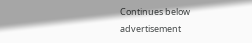Continues below advertisement